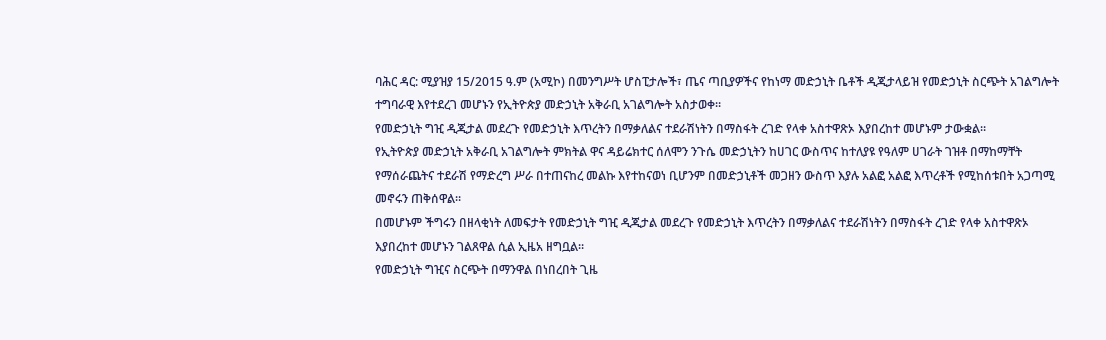ባሕር ዳር: ሚያዝያ 15/2015 ዓ.ም (አሚኮ) በመንግሥት ሆስፒታሎች፣ ጤና ጣቢያዎችና የከነማ መድኃኒት ቤቶች ዲጂታላይዝ የመድኃኒት ስርጭት አገልግሎት ተግባራዊ እየተደረገ መሆኑን የኢትዮጵያ መድኃኒት አቅራቢ አገልግሎት አስታወቀ።
የመድኃኒት ግዢ ዲጂታል መደረጉ የመድኃኒት እጥረትን በማቃለልና ተደራሽነትን በማስፋት ረገድ የላቀ አስተዋጽኦ እያበረከተ መሆኑም ታውቋል።
የኢትዮጵያ መድኃኒት አቅራቢ አገልግሎት ምክትል ዋና ዳይሬክተር ሰለሞን ንጉሴ መድኃኒትን ከሀገር ውስጥና ከተለያዩ የዓለም ሀገራት ገዝቶ በማከማቸት የማሰራጨትና ተደራሽ የማድረግ ሥራ በተጠናከረ መልኩ እየተከናወነ ቢሆንም በመድኃኒቶች መጋዘን ውስጥ እያሉ አልፎ አልፎ እጥረቶች የሚከሰቱበት አጋጣሚ መኖሩን ጠቅሰዋል።
በመሆኑም ችግሩን በዘላቂነት ለመፍታት የመድኃኒት ግዢ ዲጂታል መደረጉ የመድኃኒት እጥረትን በማቃለልና ተደራሽነትን በማስፋት ረገድ የላቀ አስተዋጽኦ እያበረከተ መሆኑን ገልጸዋል ሲል ኢዜአ ዘግቧል።
የመድኃኒት ግዢና ስርጭት በማንዋል በነበረበት ጊዜ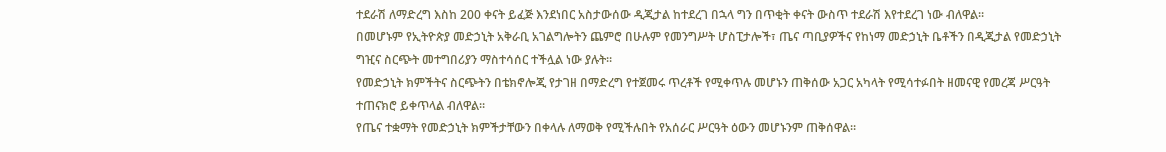ተደራሽ ለማድረግ እስከ 200 ቀናት ይፈጅ እንደነበር አስታውሰው ዲጂታል ከተደረገ በኋላ ግን በጥቂት ቀናት ውስጥ ተደራሽ እየተደረገ ነው ብለዋል።
በመሆኑም የኢትዮጵያ መድኃኒት አቅራቢ አገልግሎትን ጨምሮ በሁሉም የመንግሥት ሆስፒታሎች፣ ጤና ጣቢያዎችና የከነማ መድኃኒት ቤቶችን በዲጂታል የመድኃኒት ግዢና ስርጭት መተግበሪያን ማስተሳሰር ተችሏል ነው ያሉት።
የመድኃኒት ክምችትና ስርጭትን በቴክኖሎጂ የታገዘ በማድረግ የተጀመሩ ጥረቶች የሚቀጥሉ መሆኑን ጠቅሰው አጋር አካላት የሚሳተፉበት ዘመናዊ የመረጃ ሥርዓት ተጠናክሮ ይቀጥላል ብለዋል።
የጤና ተቋማት የመድኃኒት ክምችታቸውን በቀላሉ ለማወቅ የሚችሉበት የአሰራር ሥርዓት ዕውን መሆኑንም ጠቅሰዋል።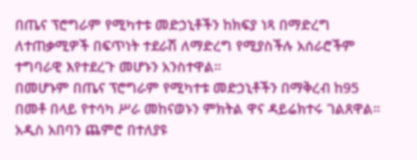በጤና ፕሮግራም የሚካተቱ መድኃኒቶችን ከክፍያ ነጻ በማድረግ ለተጠቃሚዎች በፍጥነት ተደራሽ ለማድረግ የሚያስችሉ አሰራሮችም ተግባራዊ እየተደረጉ መሆኑን አንስተዋል።
በመሆኑም በጤና ፕሮግራም የሚካተቱ መድኃኒቶችን በማቅረብ ከ95 በመቶ በላይ የተሳካ ሥራ መከናወኑን ምክትል ዋና ዳይሬክተሩ ገልጸዋል።
አዲስ አበባን ጨምሮ በተለያዩ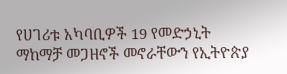የሀገሪቱ አካባቢዎች 19 የመድኃኒት ማከማቻ መጋዘኖች መኖራቸውን የኢትዮጵያ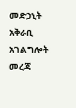መድኃኒት አቅራቢ አገልግሎት መረጃ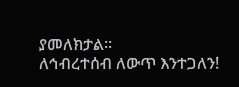ያመለክታል።
ለኅብረተሰብ ለውጥ እንተጋለን!